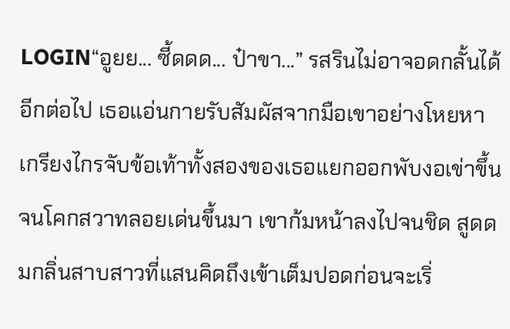LOGIN“อูยย... ซี้ดดด... ป๋าขา...” รสรินไม่อาจอดกลั้นได้อีกต่อไป เธอแอ่นกายรับสัมผัสจากมือเขาอย่างโหยหา เกรียงไกรจับข้อเท้าทั้งสองของเธอแยกออกพับงอเข่าขึ้นจนโคกสวาทลอยเด่นขึ้นมา เขาก้มหน้าลงไปจนชิด สูดดมกลิ่นสาบสาวที่แสนคิดถึงเข้าเต็มปอดก่อนจะเริ่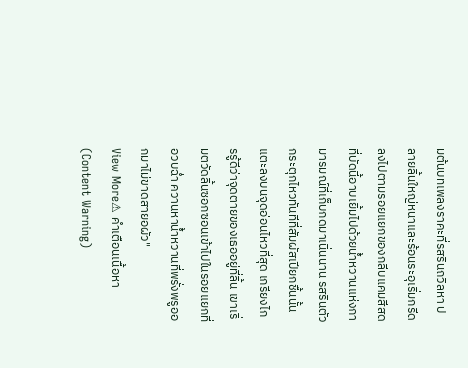มต้นบทเพลงราคะที่รสรินถวิลหา ปลายลิ้นใหญ่หนาและร้อนระอุเริ่มกรีดลงไปตามรอยแยกของกลีบแคมสีสดที่บัดนี้อาบเยิ้มไปด้วยน้ำหวานแห่งกามารมณ์ที่เก็บกดมาเนิ่นนาน รสรินตัวกระตุกไหวทันทีที่สัมผัสเปียกชื้นนั้นแตะลงบนจุดอ่อนไหวที่สุด เกรียงไกรรู้ดีว่าจุดตายของเธออยู่ที่ลิ้น เขาเริ่มตวัดลิ้นซอกซอนเข้าไปในรอยแยกที่อวบฉ่ำ ควานหาน้ำหวานที่พรั่งพรูออกมาไม่ขาดสายอผัว"
View More⚠ คำเตือนเนื้อหา (Content Warning)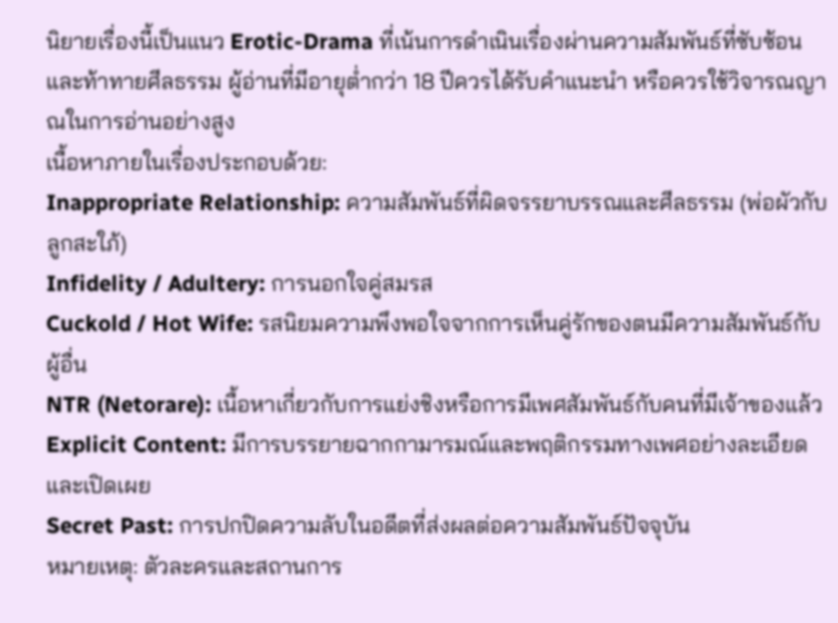นิยายเรื่องนี้เป็นแนว Erotic-Drama ที่เน้นการดำเนินเรื่องผ่านความสัมพันธ์ที่ซับซ้อนและท้าทายศีลธรรม ผู้อ่านที่มีอายุต่ำกว่า 18 ปีควรได้รับคำแนะนำ หรือควรใช้วิจารณญาณในการอ่านอย่างสูง
เนื้อหาภายในเรื่องประกอบด้วย:
Inappropriate Relationship: ความสัมพันธ์ที่ผิดจรรยาบรรณและศีลธรรม (พ่อผัวกับลูกสะใภ้)
Infidelity / Adultery: การนอกใจคู่สมรส
Cuckold / Hot Wife: รสนิยมความพึงพอใจจากการเห็นคู่รักของตนมีความสัมพันธ์กับผู้อื่น
NTR (Netorare): เนื้อหาเกี่ยวกับการแย่งชิงหรือการมีเพศสัมพันธ์กับคนที่มีเจ้าของแล้ว
Explicit Content: มีการบรรยายฉากกามารมณ์และพฤติกรรมทางเพศอย่างละเอียดและเปิดเผย
Secret Past: การปกปิดความลับในอดีตที่ส่งผลต่อความสัมพันธ์ปัจจุบัน
หมายเหตุ: ตัวละครและสถานการ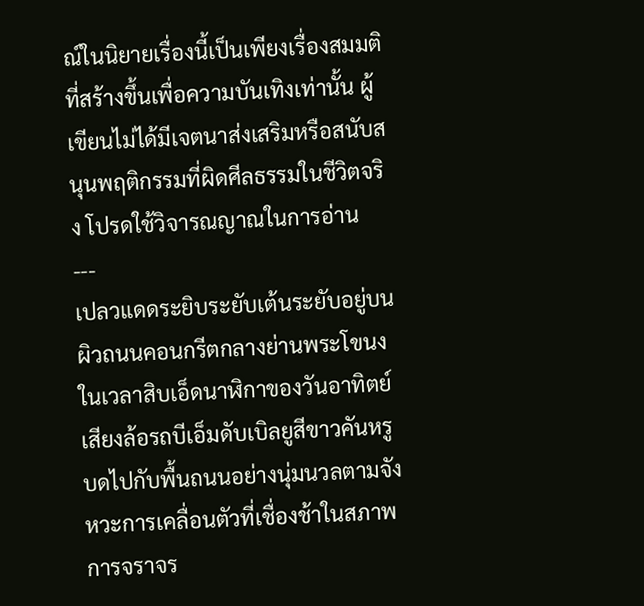ณ์ในนิยายเรื่องนี้เป็นเพียงเรื่องสมมติที่สร้างขึ้นเพื่อความบันเทิงเท่านั้น ผู้เขียนไม่ได้มีเจตนาส่งเสริมหรือสนับสนุนพฤติกรรมที่ผิดศีลธรรมในชีวิตจริง โปรดใช้วิจารณญาณในการอ่าน
---
เปลวแดดระยิบระยับเต้นระยับอยู่บนผิวถนนคอนกรีตกลางย่านพระโขนงในเวลาสิบเอ็ดนาฬิกาของวันอาทิตย์ เสียงล้อรถบีเอ็มดับเบิลยูสีขาวคันหรูบดไปกับพื้นถนนอย่างนุ่มนวลตามจังหวะการเคลื่อนตัวที่เชื่องช้าในสภาพการจราจร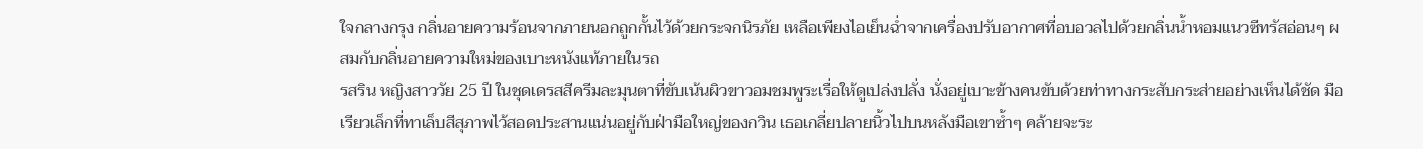ใจกลางกรุง กลิ่นอายความร้อนจากภายนอกถูกกั้นไว้ด้วยกระจกนิรภัย เหลือเพียงไอเย็นฉ่ำจากเครื่องปรับอากาศที่อบอวลไปด้วยกลิ่นน้ำหอมแนวซีทรัสอ่อนๆ ผสมกับกลิ่นอายความใหม่ของเบาะหนังแท้ภายในรถ
รสริน หญิงสาววัย 25 ปี ในชุดเดรสสีครีมละมุนตาที่ขับเน้นผิวขาวอมชมพูระเรื่อให้ดูเปล่งปลั่ง นั่งอยู่เบาะข้างคนขับด้วยท่าทางกระสับกระส่ายอย่างเห็นได้ชัด มือเรียวเล็กที่ทาเล็บสีสุภาพไว้สอดประสานแน่นอยู่กับฝ่ามือใหญ่ของกวิน เธอเกลี่ยปลายนิ้วไปบนหลังมือเขาซ้ำๆ คล้ายจะระ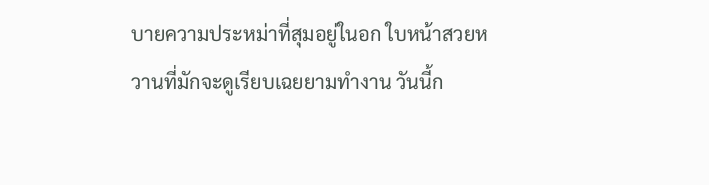บายความประหม่าที่สุมอยู่ในอก ใบหน้าสวยหวานที่มักจะดูเรียบเฉยยามทำงาน วันนี้ก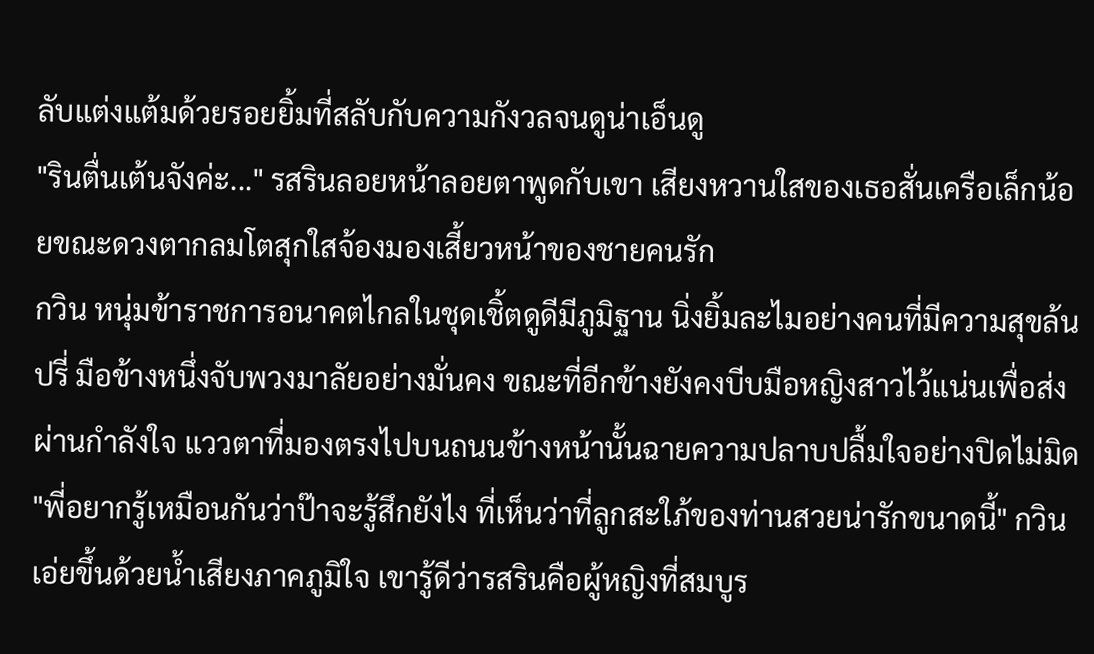ลับแต่งแต้มด้วยรอยยิ้มที่สลับกับความกังวลจนดูน่าเอ็นดู
"รินตื่นเต้นจังค่ะ..." รสรินลอยหน้าลอยตาพูดกับเขา เสียงหวานใสของเธอสั่นเครือเล็กน้อยขณะดวงตากลมโตสุกใสจ้องมองเสี้ยวหน้าของชายคนรัก
กวิน หนุ่มข้าราชการอนาคตไกลในชุดเชิ้ตดูดีมีภูมิฐาน นิ่งยิ้มละไมอย่างคนที่มีความสุขล้นปรี่ มือข้างหนึ่งจับพวงมาลัยอย่างมั่นคง ขณะที่อีกข้างยังคงบีบมือหญิงสาวไว้แน่นเพื่อส่งผ่านกำลังใจ แววตาที่มองตรงไปบนถนนข้างหน้านั้นฉายความปลาบปลื้มใจอย่างปิดไม่มิด
"พี่อยากรู้เหมือนกันว่าป๊าจะรู้สึกยังไง ที่เห็นว่าที่ลูกสะใภ้ของท่านสวยน่ารักขนาดนี้" กวินเอ่ยขึ้นด้วยน้ำเสียงภาคภูมิใจ เขารู้ดีว่ารสรินคือผู้หญิงที่สมบูร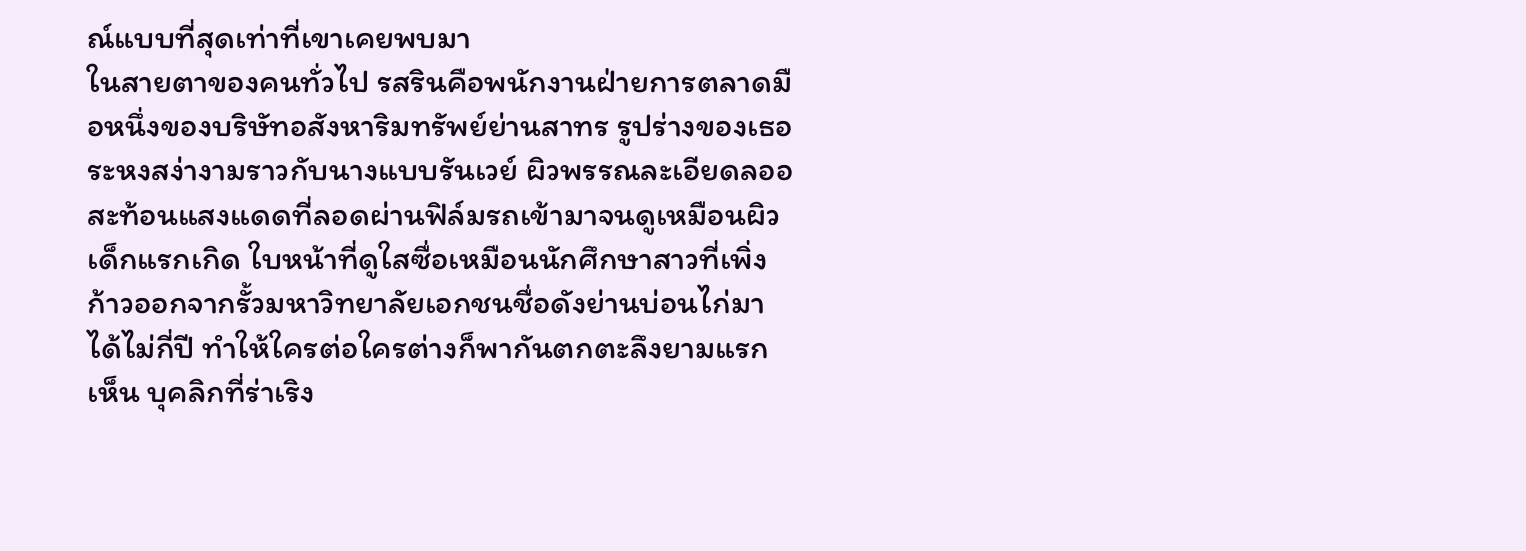ณ์แบบที่สุดเท่าที่เขาเคยพบมา
ในสายตาของคนทั่วไป รสรินคือพนักงานฝ่ายการตลาดมือหนึ่งของบริษัทอสังหาริมทรัพย์ย่านสาทร รูปร่างของเธอระหงสง่างามราวกับนางแบบรันเวย์ ผิวพรรณละเอียดลออสะท้อนแสงแดดที่ลอดผ่านฟิล์มรถเข้ามาจนดูเหมือนผิวเด็กแรกเกิด ใบหน้าที่ดูใสซื่อเหมือนนักศึกษาสาวที่เพิ่งก้าวออกจากรั้วมหาวิทยาลัยเอกชนชื่อดังย่านบ่อนไก่มาได้ไม่กี่ปี ทำให้ใครต่อใครต่างก็พากันตกตะลึงยามแรกเห็น บุคลิกที่ร่าเริง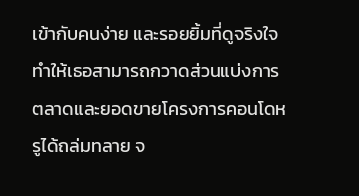เข้ากับคนง่าย และรอยยิ้มที่ดูจริงใจทำให้เธอสามารถกวาดส่วนแบ่งการตลาดและยอดขายโครงการคอนโดหรูได้ถล่มทลาย จ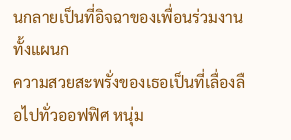นกลายเป็นที่อิจฉาของเพื่อนร่วมงานทั้งแผนก
ความสวยสะพรั่งของเธอเป็นที่เลื่องลือไปทั่วออฟฟิศ หนุ่ม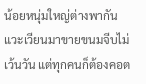น้อยหนุ่มใหญ่ต่างพากันแวะเวียนมาขายขนมจีบไม่เว้นวัน แต่ทุกคนก็ต้องคอต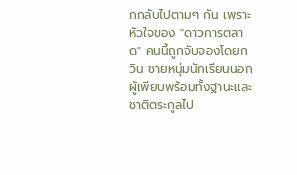กกลับไปตามๆ กัน เพราะหัวใจของ "ดาวการตลาด" คนนี้ถูกจับจองโดยกวิน ชายหนุ่มนักเรียนนอกผู้เพียบพร้อมทั้งฐานะและชาติตระกูลไป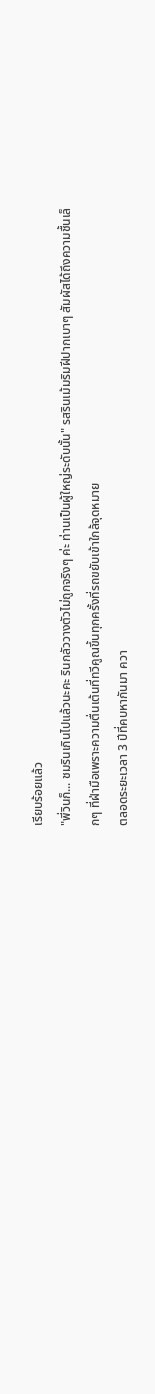เรียบร้อยแล้ว
"พี่วินก็... ชมรินเกินไปแล้วนะคะ รินกลัววางตัวไม่ถูกจริงๆ ค่ะ ท่านเป็นผู้ใหญ่ระดับนั้น" รสรินเม้มริมฝีปากเบาๆ สัมผัสได้ถึงความชื้นเล็กๆ ที่ฝ่ามือเพราะความตื่นเต้นที่ทวีคูณขึ้นทุกครั้งที่รถขยับเข้าใกล้จุดหมาย
ตลอดระยะเวลา 3 ปีที่คบหากันมา ควา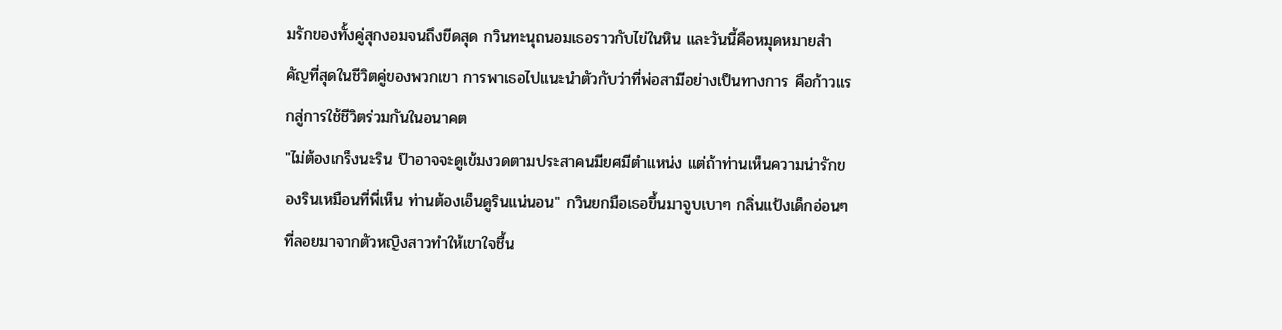มรักของทั้งคู่สุกงอมจนถึงขีดสุด กวินทะนุถนอมเธอราวกับไข่ในหิน และวันนี้คือหมุดหมายสำคัญที่สุดในชีวิตคู่ของพวกเขา การพาเธอไปแนะนำตัวกับว่าที่พ่อสามีอย่างเป็นทางการ คือก้าวแรกสู่การใช้ชีวิตร่วมกันในอนาคต
"ไม่ต้องเกร็งนะริน ป๊าอาจจะดูเข้มงวดตามประสาคนมียศมีตำแหน่ง แต่ถ้าท่านเห็นความน่ารักของรินเหมือนที่พี่เห็น ท่านต้องเอ็นดูรินแน่นอน" กวินยกมือเธอขึ้นมาจูบเบาๆ กลิ่นแป้งเด็กอ่อนๆ ที่ลอยมาจากตัวหญิงสาวทำให้เขาใจชื้น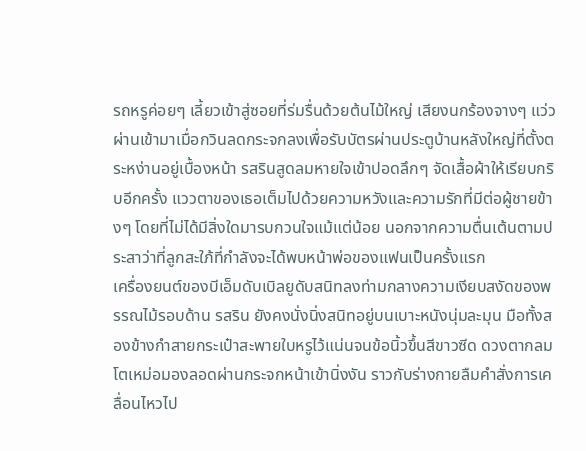รถหรูค่อยๆ เลี้ยวเข้าสู่ซอยที่ร่มรื่นด้วยต้นไม้ใหญ่ เสียงนกร้องจางๆ แว่วผ่านเข้ามาเมื่อกวินลดกระจกลงเพื่อรับบัตรผ่านประตูบ้านหลังใหญ่ที่ตั้งตระหง่านอยู่เบื้องหน้า รสรินสูดลมหายใจเข้าปอดลึกๆ จัดเสื้อผ้าให้เรียบกริบอีกครั้ง แววตาของเธอเต็มไปด้วยความหวังและความรักที่มีต่อผู้ชายข้างๆ โดยที่ไม่ได้มีสิ่งใดมารบกวนใจแม้แต่น้อย นอกจากความตื่นเต้นตามประสาว่าที่ลูกสะใภ้ที่กำลังจะได้พบหน้าพ่อของแฟนเป็นครั้งแรก
เครื่องยนต์ของบีเอ็มดับเบิลยูดับสนิทลงท่ามกลางความเงียบสงัดของพรรณไม้รอบด้าน รสริน ยังคงนั่งนิ่งสนิทอยู่บนเบาะหนังนุ่มละมุน มือทั้งสองข้างกำสายกระเป๋าสะพายใบหรูไว้แน่นจนข้อนิ้วขึ้นสีขาวซีด ดวงตากลมโตเหม่อมองลอดผ่านกระจกหน้าเข้านิ่งงัน ราวกับร่างกายลืมคำสั่งการเคลื่อนไหวไป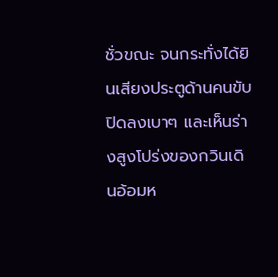ชั่วขณะ จนกระทั่งได้ยินเสียงประตูด้านคนขับปิดลงเบาๆ และเห็นร่างสูงโปร่งของกวินเดินอ้อมห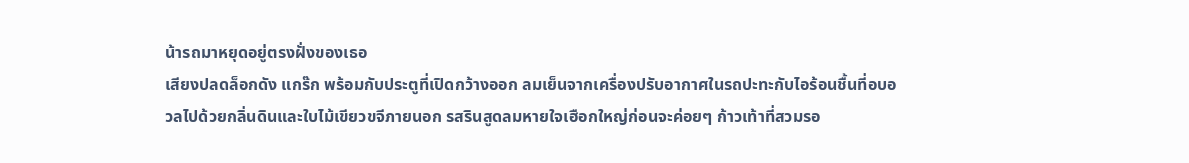น้ารถมาหยุดอยู่ตรงฝั่งของเธอ
เสียงปลดล็อกดัง แกร๊ก พร้อมกับประตูที่เปิดกว้างออก ลมเย็นจากเครื่องปรับอากาศในรถปะทะกับไอร้อนชื้นที่อบอวลไปด้วยกลิ่นดินและใบไม้เขียวขจีภายนอก รสรินสูดลมหายใจเฮือกใหญ่ก่อนจะค่อยๆ ก้าวเท้าที่สวมรอ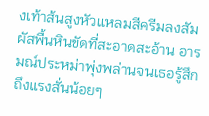งเท้าส้นสูงหัวแหลมสีครีมลงสัมผัสพื้นหินขัดที่สะอาดสะอ้าน อารมณ์ประหม่าพุ่งพล่านจนเธอรู้สึกถึงแรงสั่นน้อยๆ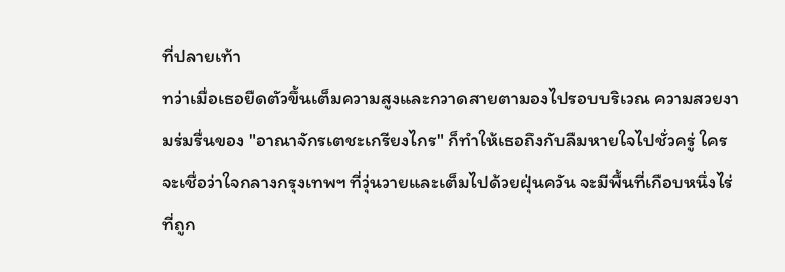ที่ปลายเท้า
ทว่าเมื่อเธอยืดตัวขึ้นเต็มความสูงและกวาดสายตามองไปรอบบริเวณ ความสวยงามร่มรื่นของ "อาณาจักรเตชะเกรียงไกร" ก็ทำให้เธอถึงกับลืมหายใจไปชั่วครู่ ใครจะเชื่อว่าใจกลางกรุงเทพฯ ที่วุ่นวายและเต็มไปด้วยฝุ่นควัน จะมีพื้นที่เกือบหนึ่งไร่ที่ถูก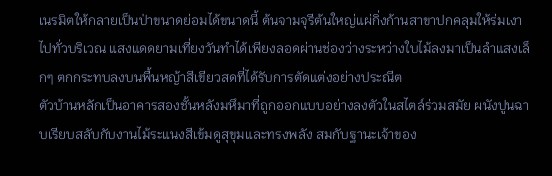เนรมิตให้กลายเป็นป่าขนาดย่อมได้ขนาดนี้ ต้นจามจุรีต้นใหญ่แผ่กิ่งก้านสาขาปกคลุมให้ร่มเงาไปทั่วบริเวณ แสงแดดยามเที่ยงวันทำได้เพียงลอดผ่านช่องว่างระหว่างใบไม้ลงมาเป็นลำแสงเล็กๆ ตกกระทบลงบนพื้นหญ้าสีเขียวสดที่ได้รับการตัดแต่งอย่างประณีต
ตัวบ้านหลักเป็นอาคารสองชั้นหลังมหึมาที่ถูกออกแบบอย่างลงตัวในสไตล์ร่วมสมัย ผนังปูนฉาบเรียบสลับกับงานไม้ระแนงสีเข้มดูสุขุมและทรงพลัง สมกับฐานะเจ้าของ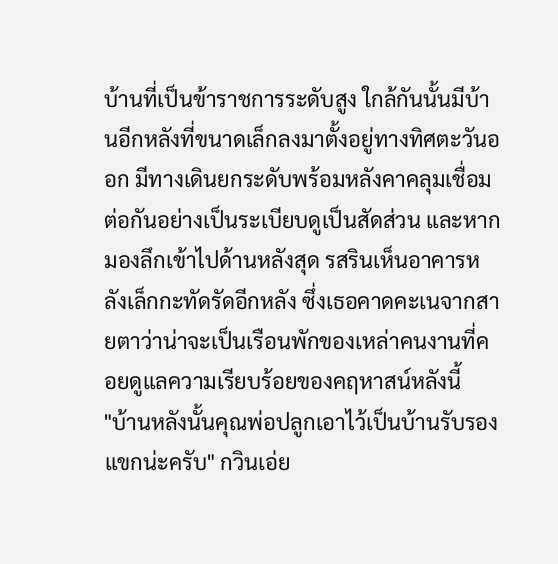บ้านที่เป็นข้าราชการระดับสูง ใกล้กันนั้นมีบ้านอีกหลังที่ขนาดเล็กลงมาตั้งอยู่ทางทิศตะวันออก มีทางเดินยกระดับพร้อมหลังคาคลุมเชื่อมต่อกันอย่างเป็นระเบียบดูเป็นสัดส่วน และหากมองลึกเข้าไปด้านหลังสุด รสรินเห็นอาคารหลังเล็กกะทัดรัดอีกหลัง ซึ่งเธอคาดคะเนจากสายตาว่าน่าจะเป็นเรือนพักของเหล่าคนงานที่คอยดูแลความเรียบร้อยของคฤหาสน์หลังนี้
"บ้านหลังนั้นคุณพ่อปลูกเอาไว้เป็นบ้านรับรองแขกน่ะครับ" กวินเอ่ย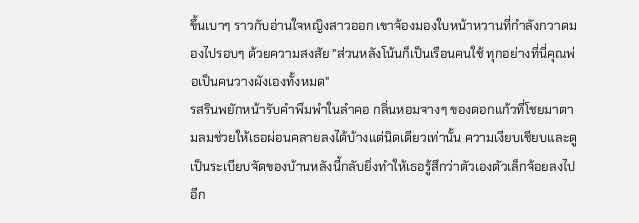ขึ้นเบาๆ ราวกับอ่านใจหญิงสาวออก เขาจ้องมองใบหน้าหวานที่กำลังกวาดมองไปรอบๆ ด้วยความสงสัย "ส่วนหลังโน้นก็เป็นเรือนคนใช้ ทุกอย่างที่นี่คุณพ่อเป็นคนวางผังเองทั้งหมด"
รสรินพยักหน้ารับคำพึมพำในลำคอ กลิ่นหอมจางๆ ของดอกแก้วที่โชยมาตามลมช่วยให้เธอผ่อนคลายลงได้บ้างแต่นิดเดียวเท่านั้น ความเงียบเชียบและดูเป็นระเบียบจัดของบ้านหลังนี้กลับยิ่งทำให้เธอรู้สึกว่าตัวเองตัวเล็กจ้อยลงไปอีก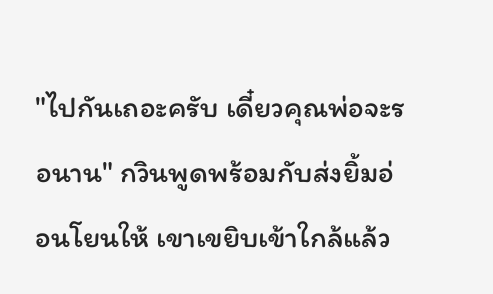"ไปกันเถอะครับ เดี๋ยวคุณพ่อจะรอนาน" กวินพูดพร้อมกับส่งยิ้มอ่อนโยนให้ เขาเขยิบเข้าใกล้แล้ว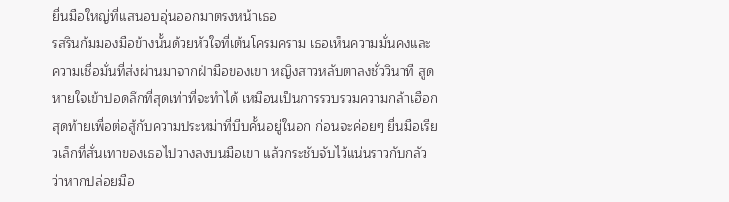ยื่นมือใหญ่ที่แสนอบอุ่นออกมาตรงหน้าเธอ
รสรินก้มมองมือข้างนั้นด้วยหัวใจที่เต้นโครมคราม เธอเห็นความมั่นคงและความเชื่อมั่นที่ส่งผ่านมาจากฝ่ามือของเขา หญิงสาวหลับตาลงชั่ววินาที สูดหายใจเข้าปอดลึกที่สุดเท่าที่จะทำได้ เหมือนเป็นการรวบรวมความกล้าเฮือกสุดท้ายเพื่อต่อสู้กับความประหม่าที่บีบคั้นอยู่ในอก ก่อนจะค่อยๆ ยื่นมือเรียวเล็กที่สั่นเทาของเธอไปวางลงบนมือเขา แล้วกระชับจับไว้แน่นราวกับกลัวว่าหากปล่อยมือ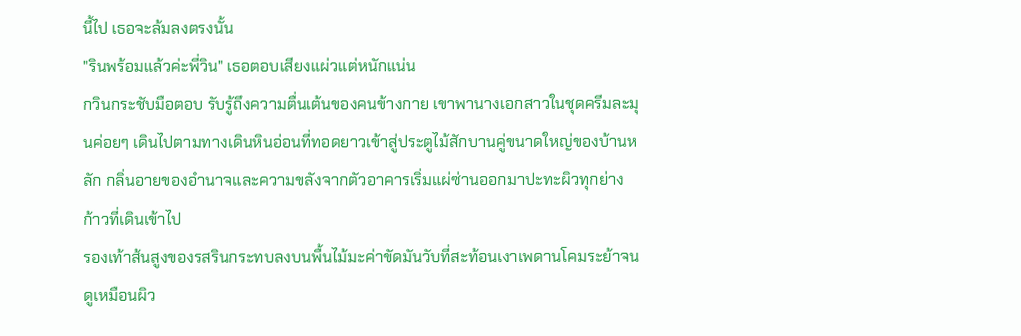นี้ไป เธอจะล้มลงตรงนั้น
"รินพร้อมแล้วค่ะพี่วิน" เธอตอบเสียงแผ่วแต่หนักแน่น
กวินกระชับมือตอบ รับรู้ถึงความตื่นเต้นของคนข้างกาย เขาพานางเอกสาวในชุดครีมละมุนค่อยๆ เดินไปตามทางเดินหินอ่อนที่ทอดยาวเข้าสู่ประตูไม้สักบานคู่ขนาดใหญ่ของบ้านหลัก กลิ่นอายของอำนาจและความขลังจากตัวอาคารเริ่มแผ่ซ่านออกมาปะทะผิวทุกย่างก้าวที่เดินเข้าไป
รองเท้าส้นสูงของรสรินกระทบลงบนพื้นไม้มะค่าขัดมันวับที่สะท้อนเงาเพดานโคมระย้าจนดูเหมือนผิว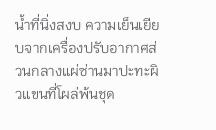น้ำที่นิ่งสงบ ความเย็นเยียบจากเครื่องปรับอากาศส่วนกลางแผ่ซ่านมาปะทะผิวแขนที่โผล่พ้นชุด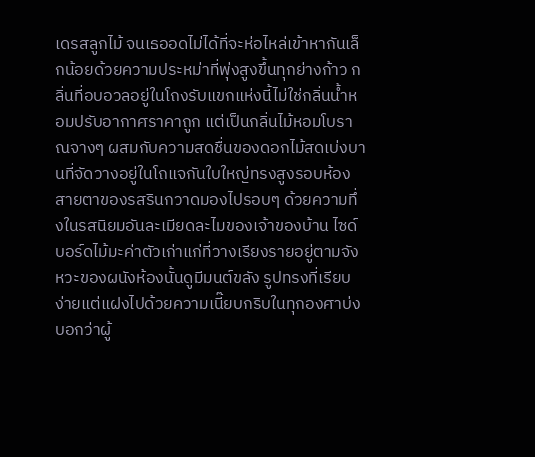เดรสลูกไม้ จนเธออดไม่ได้ที่จะห่อไหล่เข้าหากันเล็กน้อยด้วยความประหม่าที่พุ่งสูงขึ้นทุกย่างก้าว กลิ่นที่อบอวลอยู่ในโถงรับแขกแห่งนี้ไม่ใช่กลิ่นน้ำหอมปรับอากาศราคาถูก แต่เป็นกลิ่นไม้หอมโบราณจางๆ ผสมกับความสดชื่นของดอกไม้สดเบ่งบานที่จัดวางอยู่ในโถแจกันใบใหญ่ทรงสูงรอบห้อง
สายตาของรสรินกวาดมองไปรอบๆ ด้วยความทึ่งในรสนิยมอันละเมียดละไมของเจ้าของบ้าน ไซด์บอร์ดไม้มะค่าตัวเก่าแก่ที่วางเรียงรายอยู่ตามจังหวะของผนังห้องนั้นดูมีมนต์ขลัง รูปทรงที่เรียบง่ายแต่แฝงไปด้วยความเนี๊ยบกริบในทุกองศาบ่งบอกว่าผู้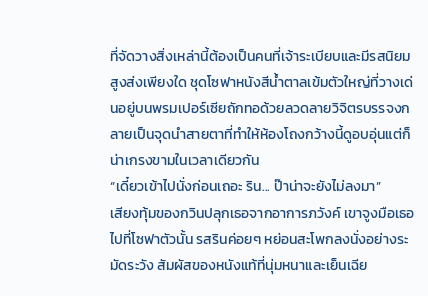ที่จัดวางสิ่งเหล่านี้ต้องเป็นคนที่เจ้าระเบียบและมีรสนิยมสูงส่งเพียงใด ชุดโซฟาหนังสีน้ำตาลเข้มตัวใหญ่ที่วางเด่นอยู่บนพรมเปอร์เซียถักทอด้วยลวดลายวิจิตรบรรจงกลายเป็นจุดนำสายตาที่ทำให้ห้องโถงกว้างนี้ดูอบอุ่นแต่ก็น่าเกรงขามในเวลาเดียวกัน
“เดี๋ยวเข้าไปนั่งก่อนเถอะ ริน... ป๊าน่าจะยังไม่ลงมา”
เสียงทุ้มของกวินปลุกเธอจากอาการภวังค์ เขาจูงมือเธอไปที่โซฟาตัวนั้น รสรินค่อยๆ หย่อนสะโพกลงนั่งอย่างระมัดระวัง สัมผัสของหนังแท้ที่นุ่มหนาและเย็นเฉีย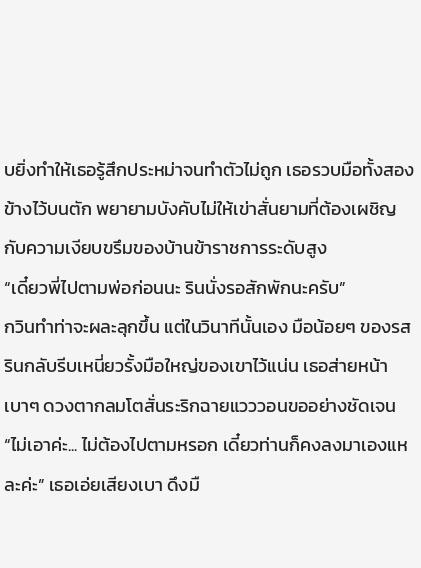บยิ่งทำให้เธอรู้สึกประหม่าจนทำตัวไม่ถูก เธอรวบมือทั้งสองข้างไว้บนตัก พยายามบังคับไม่ให้เข่าสั่นยามที่ต้องเผชิญกับความเงียบขรึมของบ้านข้าราชการระดับสูง
“เดี๋ยวพี่ไปตามพ่อก่อนนะ รินนั่งรอสักพักนะครับ”
กวินทำท่าจะผละลุกขึ้น แต่ในวินาทีนั้นเอง มือน้อยๆ ของรสรินกลับรีบเหนี่ยวรั้งมือใหญ่ของเขาไว้แน่น เธอส่ายหน้าเบาๆ ดวงตากลมโตสั่นระริกฉายแวววอนขออย่างชัดเจน
“ไม่เอาค่ะ... ไม่ต้องไปตามหรอก เดี๋ยวท่านก็คงลงมาเองแหละค่ะ” เธอเอ่ยเสียงเบา ดึงมื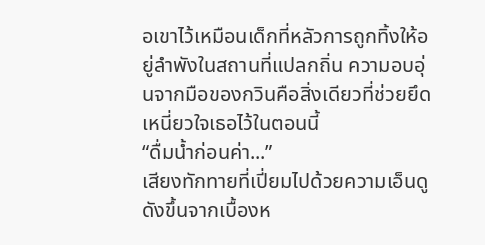อเขาไว้เหมือนเด็กที่หลัวการถูกทิ้งให้อยู่ลำพังในสถานที่แปลกถิ่น ความอบอุ่นจากมือของกวินคือสิ่งเดียวที่ช่วยยึดเหนี่ยวใจเธอไว้ในตอนนี้
“ดื่มน้ำก่อนค่า...”
เสียงทักทายที่เปี่ยมไปด้วยความเอ็นดูดังขึ้นจากเบื้องห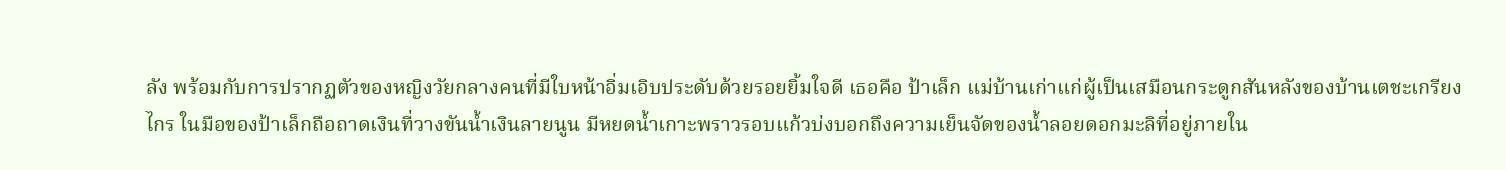ลัง พร้อมกับการปรากฏตัวของหญิงวัยกลางคนที่มีใบหน้าอิ่มเอิบประดับด้วยรอยยิ้มใจดี เธอคือ ป้าเล็ก แม่บ้านเก่าแก่ผู้เป็นเสมือนกระดูกสันหลังของบ้านเตชะเกรียงไกร ในมือของป้าเล็กถือถาดเงินที่วางขันน้ำเงินลายนูน มีหยดน้ำเกาะพราวรอบแก้วบ่งบอกถึงความเย็นจัดของน้ำลอยดอกมะลิที่อยู่ภายใน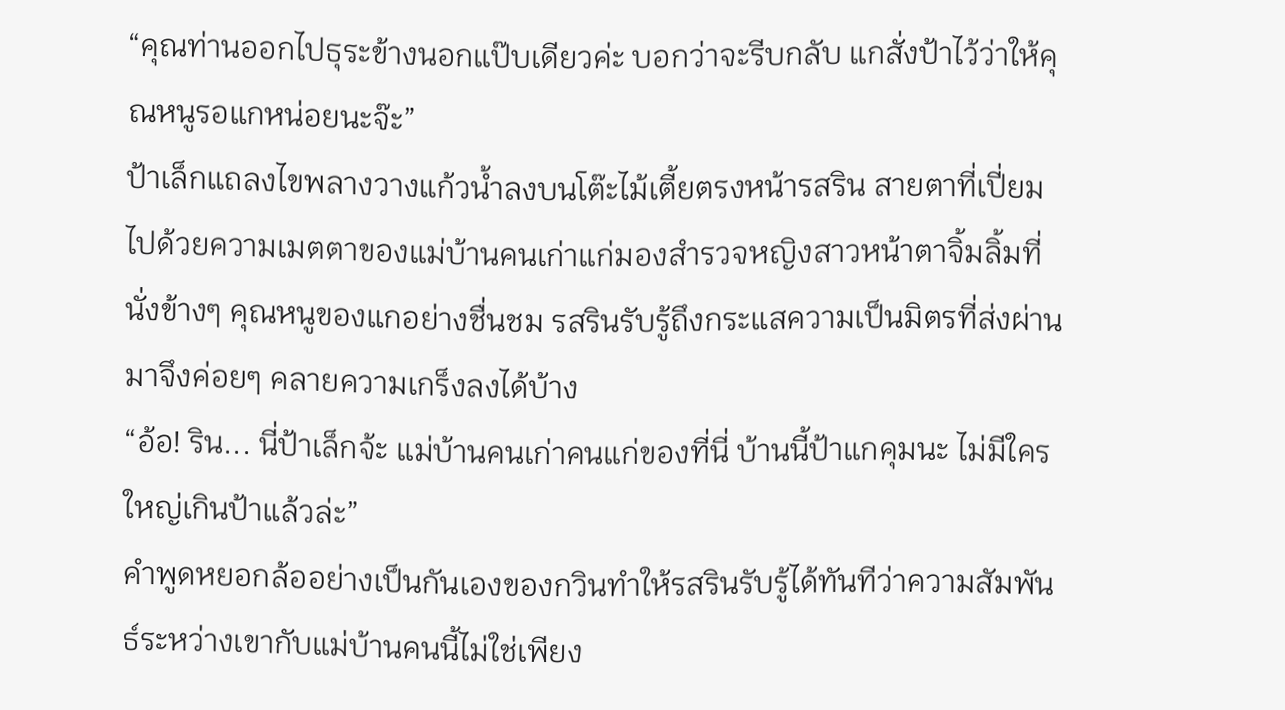“คุณท่านออกไปธุระข้างนอกแป๊บเดียวค่ะ บอกว่าจะรีบกลับ แกสั่งป้าไว้ว่าให้คุณหนูรอแกหน่อยนะจ๊ะ”
ป้าเล็กแถลงไขพลางวางแก้วน้ำลงบนโต๊ะไม้เตี้ยตรงหน้ารสริน สายตาที่เปี่ยมไปด้วยความเมตตาของแม่บ้านคนเก่าแก่มองสำรวจหญิงสาวหน้าตาจิ้มลิ้มที่นั่งข้างๆ คุณหนูของแกอย่างชื่นชม รสรินรับรู้ถึงกระแสความเป็นมิตรที่ส่งผ่านมาจึงค่อยๆ คลายความเกร็งลงได้บ้าง
“อ้อ! ริน... นี่ป้าเล็กจ้ะ แม่บ้านคนเก่าคนแก่ของที่นี่ บ้านนี้ป้าแกคุมนะ ไม่มีใครใหญ่เกินป้าแล้วล่ะ”
คำพูดหยอกล้ออย่างเป็นกันเองของกวินทำให้รสรินรับรู้ได้ทันทีว่าความสัมพันธ์ระหว่างเขากับแม่บ้านคนนี้ไม่ใช่เพียง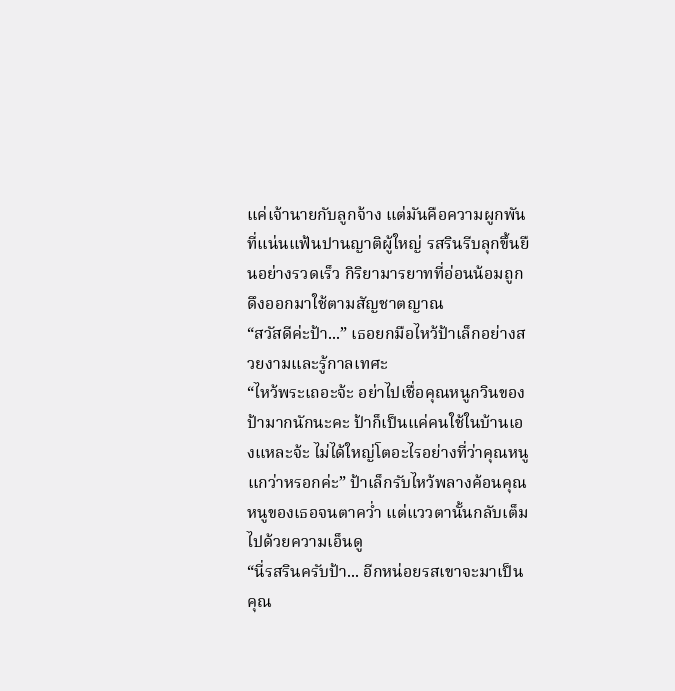แค่เจ้านายกับลูกจ้าง แต่มันคือความผูกพันที่แน่นแฟ้นปานญาติผู้ใหญ่ รสรินรีบลุกขึ้นยืนอย่างรวดเร็ว กิริยามารยาทที่อ่อนน้อมถูกดึงออกมาใช้ตามสัญชาตญาณ
“สวัสดีค่ะป้า...” เธอยกมือไหว้ป้าเล็กอย่างสวยงามและรู้กาลเทศะ
“ไหว้พระเถอะจ้ะ อย่าไปเชื่อคุณหนูกวินของป้ามากนักนะคะ ป้าก็เป็นแค่คนใช้ในบ้านเองแหละจ้ะ ไม่ได้ใหญ่โตอะไรอย่างที่ว่าคุณหนูแกว่าหรอกค่ะ” ป้าเล็กรับไหว้พลางค้อนคุณหนูของเธอจนตาคว่ำ แต่แววตานั้นกลับเต็มไปด้วยความเอ็นดู
“นี่รสรินครับป้า... อีกหน่อยรสเขาจะมาเป็นคุณ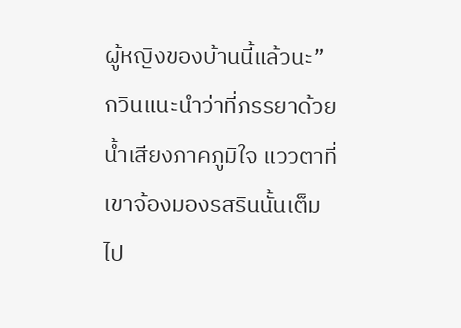ผู้หญิงของบ้านนี้แล้วนะ”
กวินแนะนำว่าที่ภรรยาด้วยน้ำเสียงภาคภูมิใจ แววตาที่เขาจ้องมองรสรินนั้นเต็มไป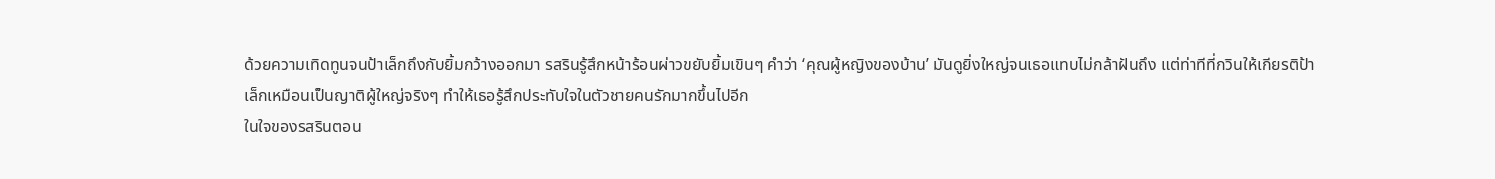ด้วยความเทิดทูนจนป้าเล็กถึงกับยิ้มกว้างออกมา รสรินรู้สึกหน้าร้อนผ่าวขยับยิ้มเขินๆ คำว่า ‘คุณผู้หญิงของบ้าน’ มันดูยิ่งใหญ่จนเธอแทบไม่กล้าฝันถึง แต่ท่าทีที่กวินให้เกียรติป้าเล็กเหมือนเป็นญาติผู้ใหญ่จริงๆ ทำให้เธอรู้สึกประทับใจในตัวชายคนรักมากขึ้นไปอีก
ในใจของรสรินตอน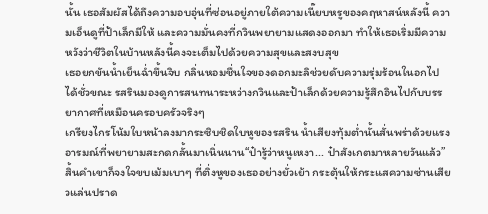นั้น เธอสัมผัสได้ถึงความอบอุ่นที่ซ่อนอยู่ภายใต้ความเนี๊ยบหรูของคฤหาสน์หลังนี้ ความเอ็นดูที่ป้าเล็กมีให้ และความมั่นคงที่กวินพยายามแสดงออกมา ทำให้เธอเริ่มมีความหวังว่าชีวิตในบ้านหลังนี้คงจะเต็มไปด้วยความสุขและสงบสุข
เธอยกขันน้ำเย็นฉ่ำขึ้นจิบ กลิ่นหอมชื่นใจของดอกมะลิช่วยดับความรุ่มร้อนในอกไปได้ชั่วขณะ รสรินมองดูการสนทนาระหว่างกวินและป้าเล็กด้วยความรู้สึกอินไปกับบรรยากาศที่เหมือนครอบครัวจริงๆ
เกรียงไกรโน้มใบหน้าลงมากระซิบชิดใบหูของรสริน น้ำเสียงทุ้มต่ำนั้นสั่นพร่าด้วยแรงอารมณ์ที่พยายามสะกดกลั้นมาเนิ่นนาน“ป๋ารู้ว่าหนูเหงา... ป๋าสังเกตมาหลายวันแล้ว”สิ้นคำเขาก็จงใจขบเม้มเบาๆ ที่ติ่งหูของเธออย่างยั่วเย้า กระตุ้นให้กระแสความซ่านเสียวแล่นปราด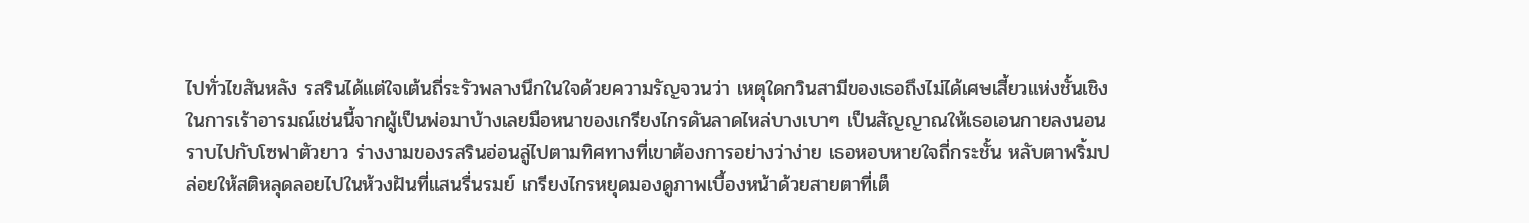ไปทั่วไขสันหลัง รสรินได้แต่ใจเต้นถี่ระรัวพลางนึกในใจด้วยความรัญจวนว่า เหตุใดกวินสามีของเธอถึงไม่ได้เศษเสี้ยวแห่งชั้นเชิงในการเร้าอารมณ์เช่นนี้จากผู้เป็นพ่อมาบ้างเลยมือหนาของเกรียงไกรดันลาดไหล่บางเบาๆ เป็นสัญญาณให้เธอเอนกายลงนอนราบไปกับโซฟาตัวยาว ร่างงามของรสรินอ่อนลู่ไปตามทิศทางที่เขาต้องการอย่างว่าง่าย เธอหอบหายใจถี่กระชั้น หลับตาพริ้มปล่อยให้สติหลุดลอยไปในห้วงฝันที่แสนรื่นรมย์ เกรียงไกรหยุดมองดูภาพเบื้องหน้าด้วยสายตาที่เต็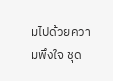มไปด้วยความพึงใจ ชุด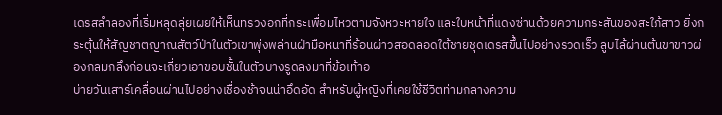เดรสลำลองที่เริ่มหลุดลุ่ยเผยให้เห็นทรวงอกที่กระเพื่อมไหวตามจังหวะหายใจ และใบหน้าที่แดงซ่านด้วยความกระสันของสะใภ้สาว ยิ่งกระตุ้นให้สัญชาตญาณสัตว์ป่าในตัวเขาพุ่งพล่านฝ่ามือหนาที่ร้อนผ่าวสอดลอดใต้ชายชุดเดรสขึ้นไปอย่างรวดเร็ว ลูบไล้ผ่านต้นขาขาวผ่องกลมกลึงก่อนจะเกี่ยวเอาขอบชั้นในตัวบางรูดลงมาที่ข้อเท้าอ
บ่ายวันเสาร์เคลื่อนผ่านไปอย่างเชื่องช้าจนน่าอึดอัด สำหรับผู้หญิงที่เคยใช้ชีวิตท่ามกลางความ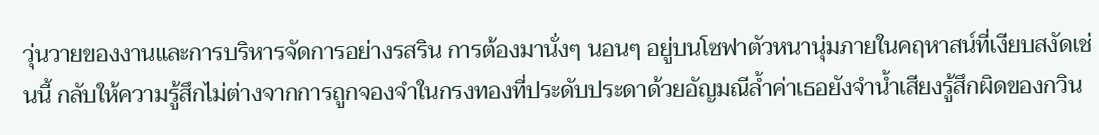วุ่นวายของงานและการบริหารจัดการอย่างรสริน การต้องมานั่งๆ นอนๆ อยู่บนโซฟาตัวหนานุ่มภายในคฤหาสน์ที่เงียบสงัดเช่นนี้ กลับให้ความรู้สึกไม่ต่างจากการถูกจองจำในกรงทองที่ประดับประดาด้วยอัญมณีล้ำค่าเธอยังจำน้ำเสียงรู้สึกผิดของกวิน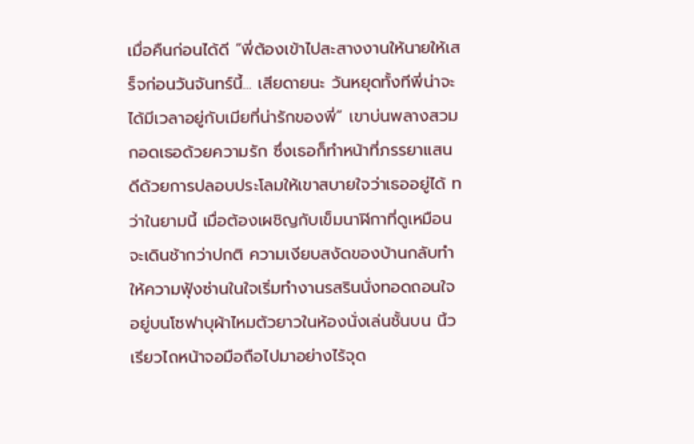เมื่อคืนก่อนได้ดี “พี่ต้องเข้าไปสะสางงานให้นายให้เสร็จก่อนวันจันทร์นี้... เสียดายนะ วันหยุดทั้งทีพี่น่าจะได้มีเวลาอยู่กับเมียที่น่ารักของพี่” เขาบ่นพลางสวมกอดเธอด้วยความรัก ซึ่งเธอก็ทำหน้าที่ภรรยาแสนดีด้วยการปลอบประโลมให้เขาสบายใจว่าเธออยู่ได้ ทว่าในยามนี้ เมื่อต้องเผชิญกับเข็มนาฬิกาที่ดูเหมือนจะเดินช้ากว่าปกติ ความเงียบสงัดของบ้านกลับทำให้ความฟุ้งซ่านในใจเริ่มทำงานรสรินนั่งทอดถอนใจอยู่บนโซฟาบุผ้าไหมตัวยาวในห้องนั่งเล่นชั้นบน นิ้วเรียวไถหน้าจอมือถือไปมาอย่างไร้จุด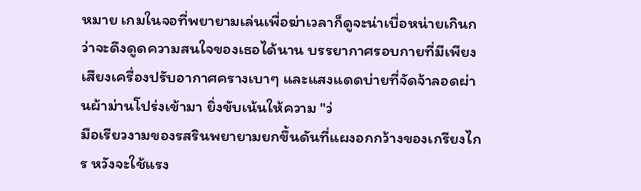หมาย เกมในจอที่พยายามเล่นเพื่อฆ่าเวลาก็ดูจะน่าเบื่อหน่ายเกินกว่าจะดึงดูดความสนใจของเธอได้นาน บรรยากาศรอบกายที่มีเพียงเสียงเครื่องปรับอากาศครางเบาๆ และแสงแดดบ่ายที่จัดจ้าลอดผ่านผ้าม่านโปร่งเข้ามา ยิ่งขับเน้นให้ความ "ว่
มือเรียวงามของรสรินพยายามยกขึ้นดันที่แผงอกกว้างของเกรียงไกร หวังจะใช้แรง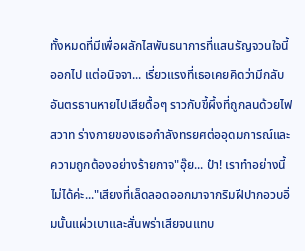ทั้งหมดที่มีเพื่อผลักไสพันธนาการที่แสนรัญจวนใจนี้ออกไป แต่อนิจจา... เรี่ยวแรงที่เธอเคยคิดว่ามีกลับอันตรธานหายไปเสียดื้อๆ ราวกับขี้ผึ้งที่ถูกลนด้วยไฟสวาท ร่างกายของเธอกำลังทรยศต่ออุดมการณ์และความถูกต้องอย่างร้ายกาจ"อุ๊ย... ป๋า! เราทำอย่างนี้ไม่ได้ค่ะ..."เสียงที่เล็ดลอดออกมาจากริมฝีปากอวบอิ่มนั้นแผ่วเบาและสั่นพร่าเสียจนแทบ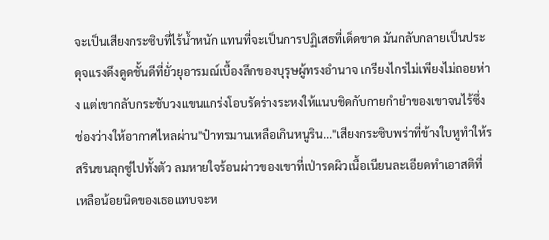จะเป็นเสียงกระซิบที่ไร้น้ำหนัก แทนที่จะเป็นการปฏิเสธที่เด็ดขาด มันกลับกลายเป็นประดุจแรงดึงดูดชั้นดีที่ยั่วยุอารมณ์เบื้องลึกของบุรุษผู้ทรงอำนาจ เกรียงไกรไม่เพียงไม่ถอยห่าง แต่เขากลับกระชับวงแขนแกร่งโอบรัดร่างระหงให้แนบชิดกับกายกำยำของเขาจนไร้ซึ่งช่องว่างให้อากาศไหลผ่าน"ป๋าทรมานเหลือเกินหนูริน..."เสียงกระซิบพร่าที่ข้างใบหูทำให้รสรินขนลุกซู่ไปทั้งตัว ลมหายใจร้อนผ่าวของเขาที่เป่ารดผิวเนื้อเนียนละเอียดทำเอาสติที่เหลือน้อยนิดของเธอแทบจะห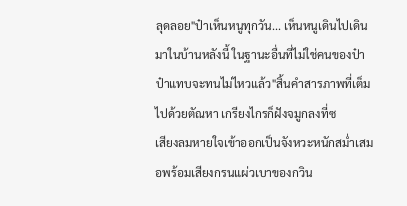ลุดลอย"ป๋าเห็นหนูทุกวัน... เห็นหนูเดินไปเดินมาในบ้านหลังนี้ ในฐานะอื่นที่ไม่ใช่คนของป๋า ป๋าแทบจะทนไม่ไหวแล้ว"สิ้นคำสารภาพที่เต็มไปด้วยตัณหา เกรียงไกรก็ฝังจมูกลงที่ซ
เสียงลมหายใจเข้าออกเป็นจังหวะหนักสม่ำเสมอพร้อมเสียงกรนแผ่วเบาของกวิน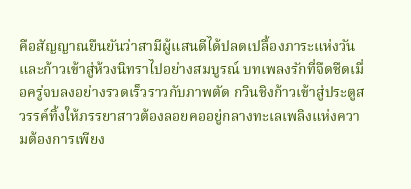คือสัญญาณยืนยันว่าสามีผู้แสนดีได้ปลดเปลื้องภาระแห่งวันและก้าวเข้าสู่ห้วงนิทราไปอย่างสมบูรณ์ บทเพลงรักที่จืดชืดเมื่อครู่จบลงอย่างรวดเร็วราวกับภาพตัด กวินชิงก้าวเข้าสู่ประตูสวรรค์ทิ้งให้ภรรยาสาวต้องลอยคออยู่กลางทะเลเพลิงแห่งความต้องการเพียง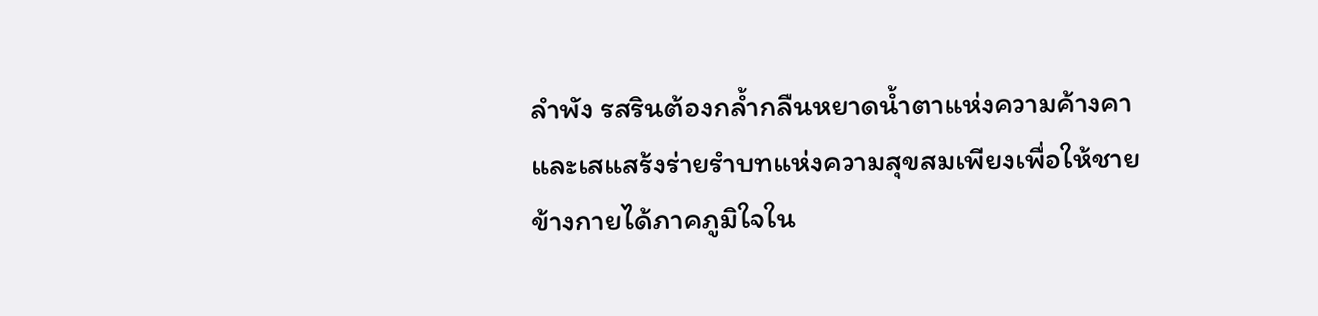ลำพัง รสรินต้องกล้ำกลืนหยาดน้ำตาแห่งความค้างคาและเสแสร้งร่ายรำบทแห่งความสุขสมเพียงเพื่อให้ชายข้างกายได้ภาคภูมิใจใน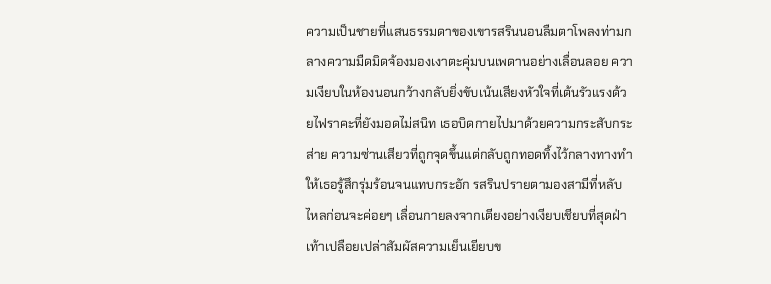ความเป็นชายที่แสนธรรมดาของเขารสรินนอนลืมตาโพลงท่ามกลางความมืดมิดจ้องมองเงาตะคุ่มบนเพดานอย่างเลื่อนลอย ความเงียบในห้องนอนกว้างกลับยิ่งขับเน้นเสียงหัวใจที่เต้นรัวแรงด้วยไฟราคะที่ยังมอดไม่สนิท เธอบิดกายไปมาด้วยความกระสับกระส่าย ความซ่านเสียวที่ถูกจุดขึ้นแต่กลับถูกทอดทิ้งไว้กลางทางทำให้เธอรู้สึกรุ่มร้อนจนแทบกระอัก รสรินปรายตามองสามีที่หลับไหลก่อนจะค่อยๆ เลื่อนกายลงจากเตียงอย่างเงียบเชียบที่สุดฝ่าเท้าเปลือยเปล่าสัมผัสความเย็นเยียบข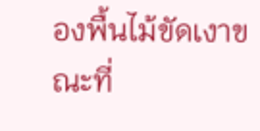องพื้นไม้ขัดเงาขณะที่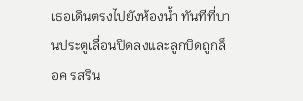เธอเดินตรงไปยังห้องน้ำ ทันทีที่บานประตูเลื่อนปิดลงและลูกบิดถูกล็อค รสริน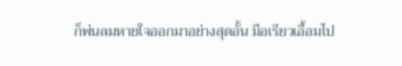ก็พ่นลมหายใจออกมาอย่างสุดอั้น มือเรียวเอื้อมไป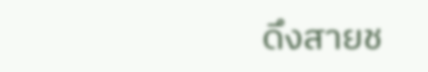ดึงสายช